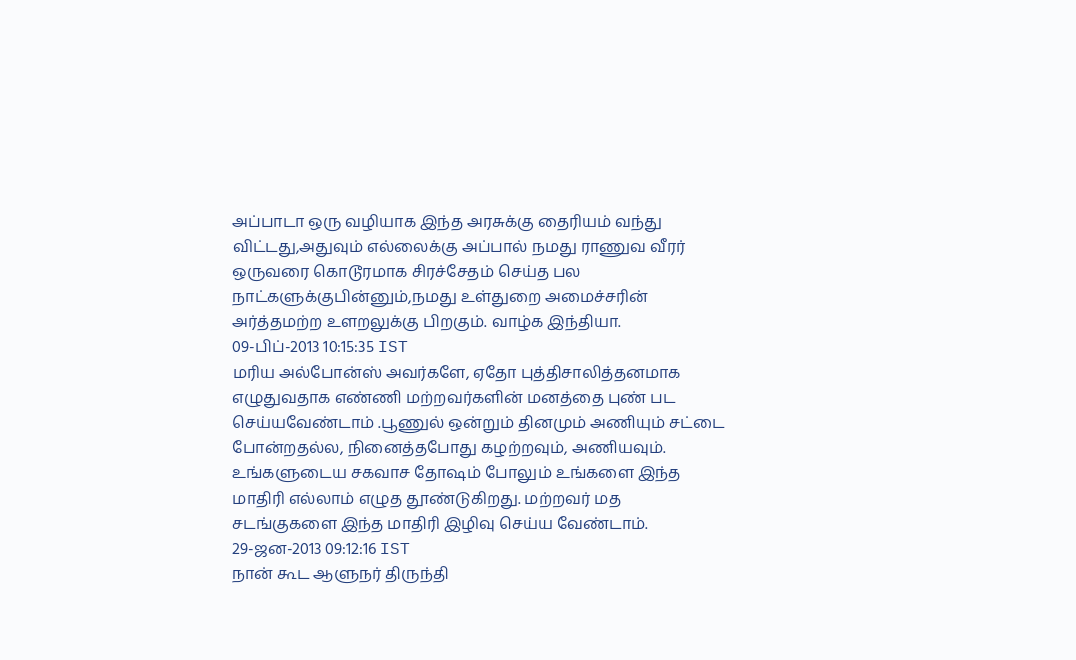அப்பாடா ஒரு வழியாக இந்த அரசுக்கு தைரியம் வந்து விட்டது,அதுவும் எல்லைக்கு அப்பால் நமது ராணுவ வீரர் ஒருவரை கொடூரமாக சிரச்சேதம் செய்த பல நாட்களுக்குபின்னும்,நமது உள்துறை அமைச்சரின் அர்த்தமற்ற உளறலுக்கு பிறகும். வாழ்க இந்தியா.
09-பிப்-2013 10:15:35 IST
மரிய அல்போன்ஸ் அவர்களே, ஏதோ புத்திசாலித்தனமாக எழுதுவதாக எண்ணி மற்றவர்களின் மனத்தை புண் பட செய்யவேண்டாம் .பூணுல் ஒன்றும் தினமும் அணியும் சட்டை போன்றதல்ல, நினைத்தபோது கழற்றவும், அணியவும். உங்களுடைய சகவாச தோஷம் போலும் உங்களை இந்த மாதிரி எல்லாம் எழுத தூண்டுகிறது. மற்றவர் மத சடங்குகளை இந்த மாதிரி இழிவு செய்ய வேண்டாம்.
29-ஜன-2013 09:12:16 IST
நான் கூட ஆளுநர் திருந்தி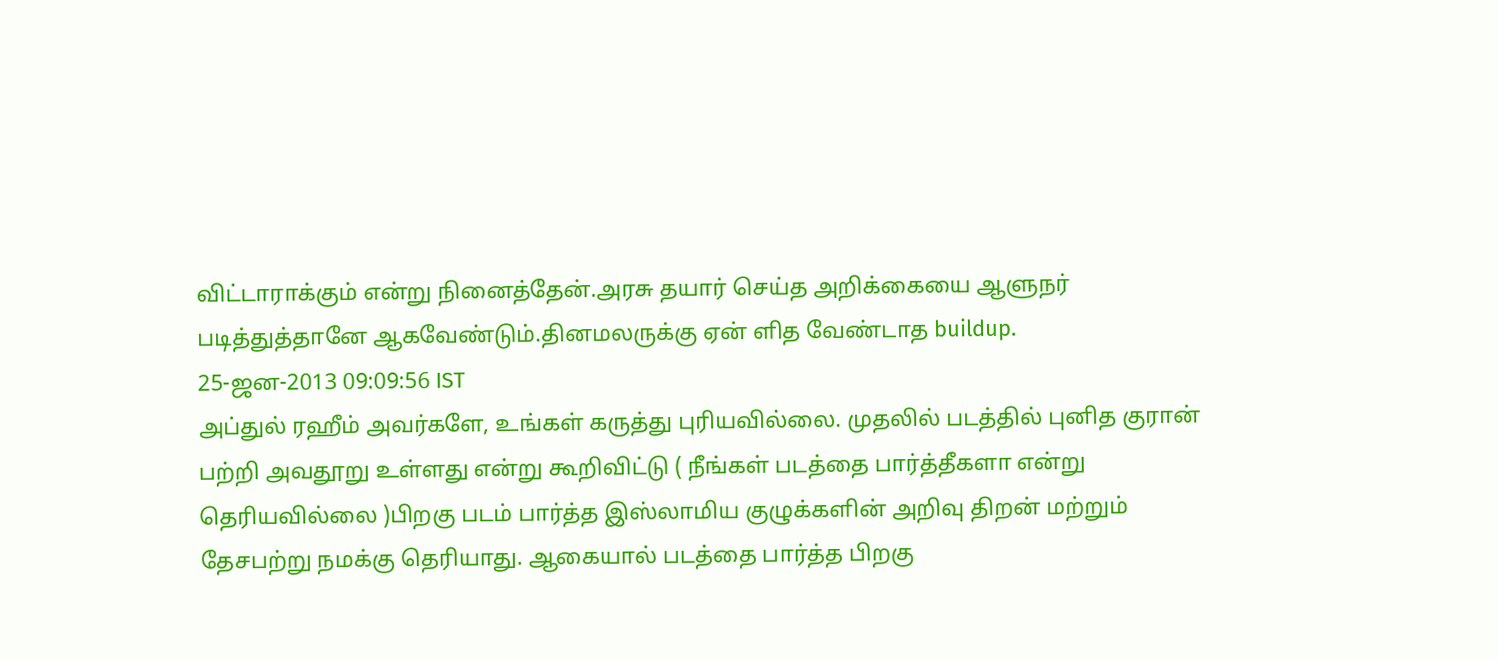விட்டாராக்கும் என்று நினைத்தேன்.அரசு தயார் செய்த அறிக்கையை ஆளுநர் படித்துத்தானே ஆகவேண்டும்.தினமலருக்கு ஏன் ளித வேண்டாத buildup.
25-ஜன-2013 09:09:56 IST
அப்துல் ரஹீம் அவர்களே, உங்கள் கருத்து புரியவில்லை. முதலில் படத்தில் புனித குரான் பற்றி அவதூறு உள்ளது என்று கூறிவிட்டு ( நீங்கள் படத்தை பார்த்தீகளா என்று தெரியவில்லை )பிறகு படம் பார்த்த இஸ்லாமிய குழுக்களின் அறிவு திறன் மற்றும் தேசபற்று நமக்கு தெரியாது. ஆகையால் படத்தை பார்த்த பிறகு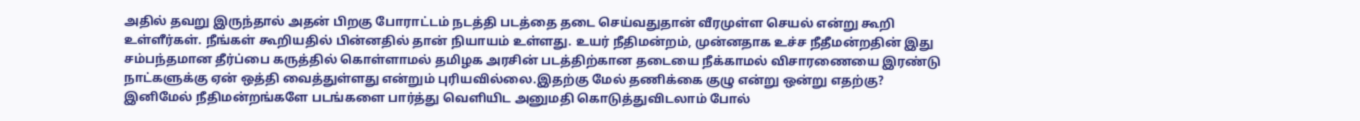அதில் தவறு இருந்தால் அதன் பிறகு போராட்டம் நடத்தி படத்தை தடை செய்வதுதான் வீரமுள்ள செயல் என்று கூறி உள்ளீர்கள். நீங்கள் கூறியதில் பின்னதில் தான் நியாயம் உள்ளது. உயர் நீதிமன்றம், முன்னதாக உச்ச நீதீமன்றதின் இது சம்பந்தமான தீர்ப்பை கருத்தில் கொள்ளாமல் தமிழக அரசின் படத்திற்கான தடையை நீக்காமல் விசாரணையை இரண்டு நாட்களுக்கு ஏன் ஒத்தி வைத்துள்ளது என்றும் புரியவில்லை.இதற்கு மேல் தணிக்கை குழு என்று ஒன்று எதற்கு? இனிமேல் நீதிமன்றங்களே படங்களை பார்த்து வெளியிட அனுமதி கொடுத்துவிடலாம் போல்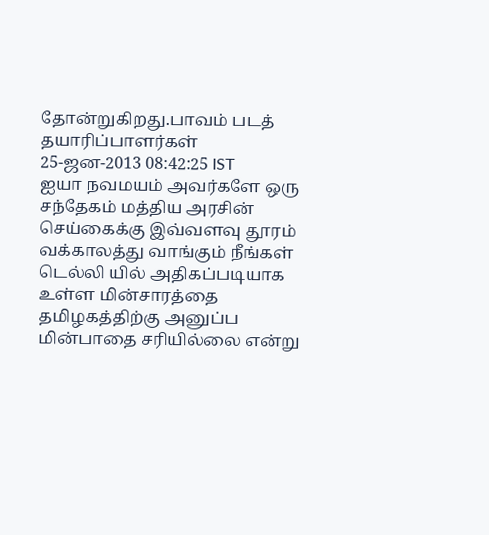தோன்றுகிறது.பாவம் படத் தயாரிப்பாளர்கள்
25-ஜன-2013 08:42:25 IST
ஐயா நவமயம் அவர்களே ஒரு சந்தேகம் மத்திய அரசின் செய்கைக்கு இவ்வளவு தூரம் வக்காலத்து வாங்கும் நீங்கள் டெல்லி யில் அதிகப்படியாக உள்ள மின்சாரத்தை தமிழகத்திற்கு அனுப்ப மின்பாதை சரியில்லை என்று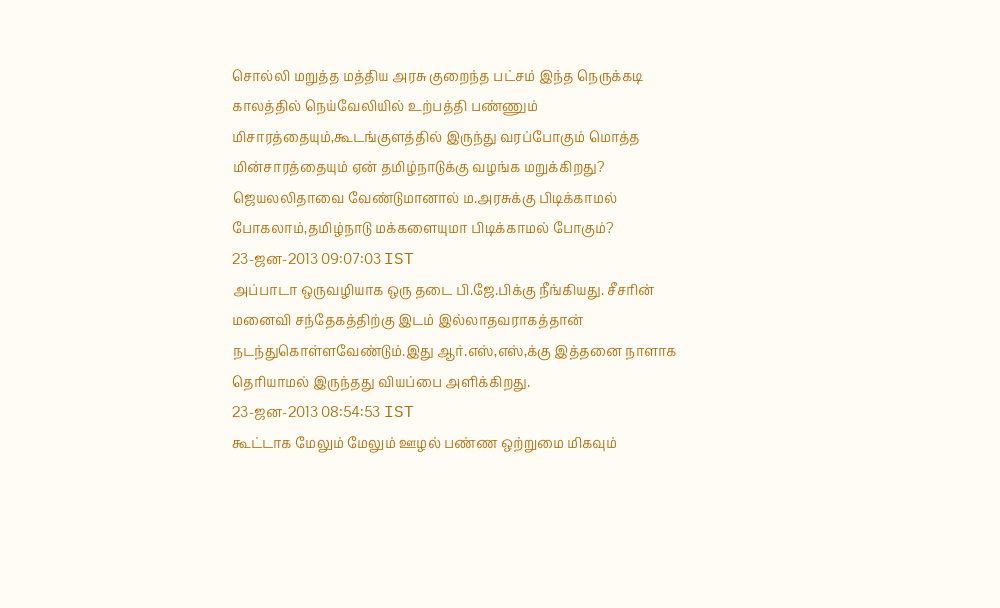சொல்லி மறுத்த மத்திய அரசு குறைந்த பட்சம் இந்த நெருக்கடி காலத்தில் நெய்வேலியில் உற்பத்தி பண்ணும் மிசாரத்தையும்,கூடங்குளத்தில் இருந்து வரப்போகும் மொத்த மின்சாரத்தையும் ஏன் தமிழ்நாடுக்கு வழங்க மறுக்கிறது? ஜெயலலிதாவை வேண்டுமானால் ம.அரசுக்கு பிடிக்காமல் போகலாம்,தமிழ்நாடு மக்களையுமா பிடிக்காமல் போகும்?
23-ஜன-2013 09:07:03 IST
அப்பாடா ஒருவழியாக ஒரு தடை பி.ஜே.பிக்கு நீங்கியது. சீசரின் மனைவி சந்தேகத்திற்கு இடம் இல்லாதவராகத்தான் நடந்துகொள்ளவேண்டும்.இது ஆர்.எஸ்,எஸ்,க்கு இத்தனை நாளாக தெரியாமல் இருந்தது வியப்பை அளிக்கிறது.
23-ஜன-2013 08:54:53 IST
கூட்டாக மேலும் மேலும் ஊழல் பண்ண ஒற்றுமை மிகவும்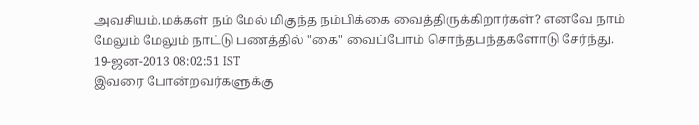அவசியம்.மக்கள் நம் மேல் மிகுந்த நம்பிக்கை வைத்திருக்கிறார்கள்? எனவே நாம் மேலும் மேலும் நாட்டு பணத்தில் "கை" வைப்போம் சொந்தபந்தகளோடு சேர்ந்து.
19-ஜன-2013 08:02:51 IST
இவரை போன்றவர்களுக்கு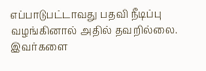எப்பாடுபட்டாவது பதவி நீடிப்பு வழங்கினால் அதில் தவறில்லை. இவர்களை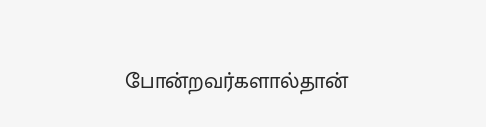போன்றவர்களால்தான்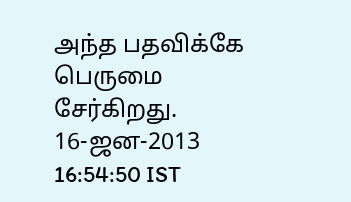அந்த பதவிக்கே பெருமை சேர்கிறது.
16-ஜன-2013 16:54:50 IST